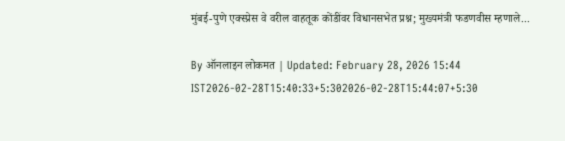मुंबई-पुणे एक्स्प्रेस वे वरील वाहतूक कोंडींवर विधानसभेत प्रश्न; मुख्यमंत्री फडणवीस म्हणाले...

By ऑनलाइन लोकमत | Updated: February 28, 2026 15:44 IST2026-02-28T15:40:33+5:302026-02-28T15:44:07+5:30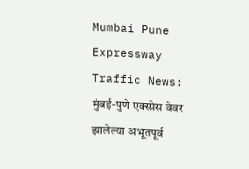Mumbai Pune Expressway Traffic News: मुंबई-पुणे एक्स्प्रेस वेवर झालेल्या अभूतपूर्व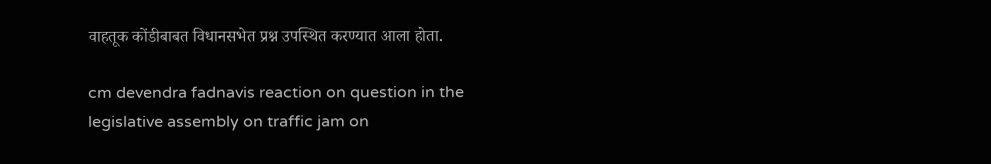वाहतूक कोंडीबाबत विधानसभेत प्रश्न उपस्थित करण्यात आला होता.

cm devendra fadnavis reaction on question in the legislative assembly on traffic jam on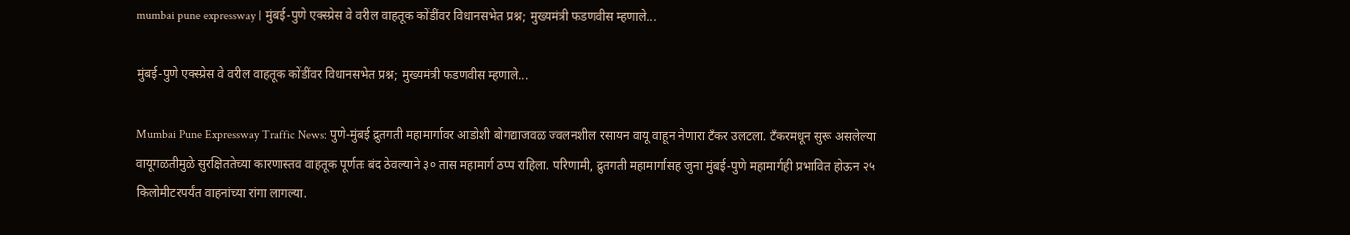mumbai pune expressway | मुंबई-पुणे एक्स्प्रेस वे वरील वाहतूक कोंडींवर विधानसभेत प्रश्न; मुख्यमंत्री फडणवीस म्हणाले...

मुंबई-पुणे एक्स्प्रेस वे वरील वाहतूक कोंडींवर विधानसभेत प्रश्न; मुख्यमंत्री फडणवीस म्हणाले...

Mumbai Pune Expressway Traffic News: पुणे-मुंबई द्रुतगती महामार्गावर आडोशी बोगद्याजवळ ज्वलनशील रसायन वायू वाहून नेणारा टँकर उलटला. टँकरमधून सुरू असलेल्या वायूगळतीमुळे सुरक्षिततेच्या कारणास्तव वाहतूक पूर्णतः बंद ठेवल्याने ३० तास महामार्ग ठप्प राहिला. परिणामी, द्रुतगती महामार्गासह जुना मुंबई-पुणे महामार्गही प्रभावित होऊन २५ किलोमीटरपर्यंत वाहनांच्या रांगा लागल्या.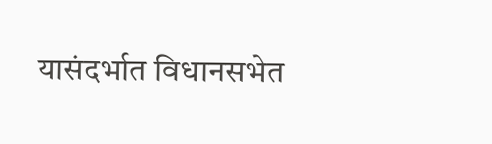यासंदर्भात विधानसभेत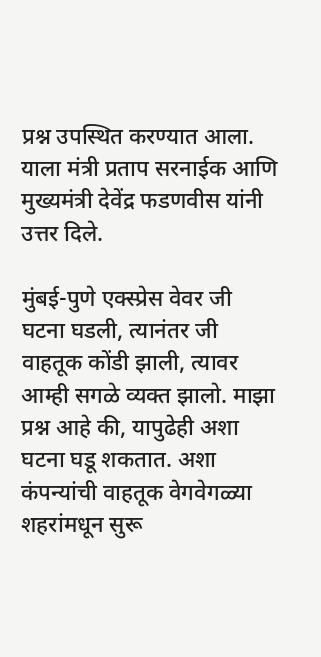प्रश्न उपस्थित करण्यात आला. याला मंत्री प्रताप सरनाईक आणि मुख्यमंत्री देवेंद्र फडणवीस यांनी उत्तर दिले.

मुंबई-पुणे एक्स्प्रेस वेवर जी घटना घडली, त्यानंतर जी वाहतूक कोंडी झाली, त्यावर आम्ही सगळे व्यक्त झालो. माझा प्रश्न आहे की, यापुढेही अशा घटना घडू शकतात. अशा कंपन्यांची वाहतूक वेगवेगळ्या शहरांमधून सुरू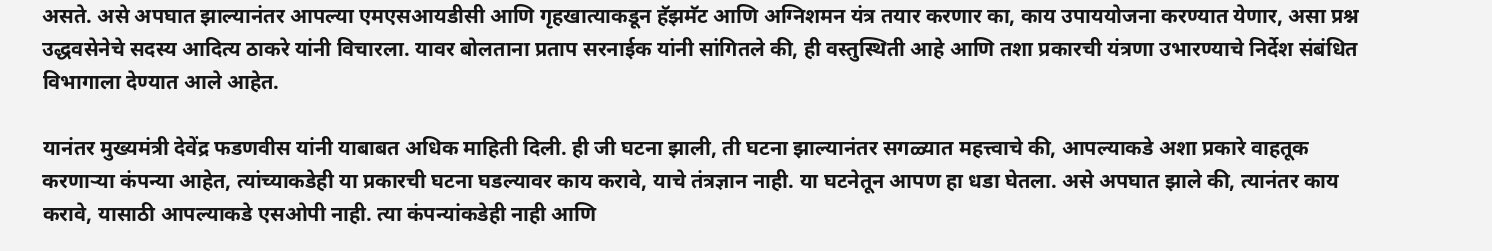असते. असे अपघात झाल्यानंतर आपल्या एमएसआयडीसी आणि गृहखात्याकडून हॅझमॅट आणि अग्निशमन यंत्र तयार करणार का, काय उपाययोजना करण्यात येणार, असा प्रश्न उद्धवसेनेचे सदस्य आदित्य ठाकरे यांनी विचारला. यावर बोलताना प्रताप सरनाईक यांनी सांगितले की, ही वस्तुस्थिती आहे आणि तशा प्रकारची यंत्रणा उभारण्याचे निर्देश संबंधित विभागाला देण्यात आले आहेत.

यानंतर मुख्यमंत्री देवेंद्र फडणवीस यांनी याबाबत अधिक माहिती दिली. ही जी घटना झाली, ती घटना झाल्यानंतर सगळ्यात महत्त्वाचे की, आपल्याकडे अशा प्रकारे वाहतूक करणाऱ्या कंपन्या आहेत, त्यांच्याकडेही या प्रकारची घटना घडल्यावर काय करावे, याचे तंत्रज्ञान नाही. या घटनेतून आपण हा धडा घेतला. असे अपघात झाले की, त्यानंतर काय करावे, यासाठी आपल्याकडे एसओपी नाही. त्या कंपन्यांकडेही नाही आणि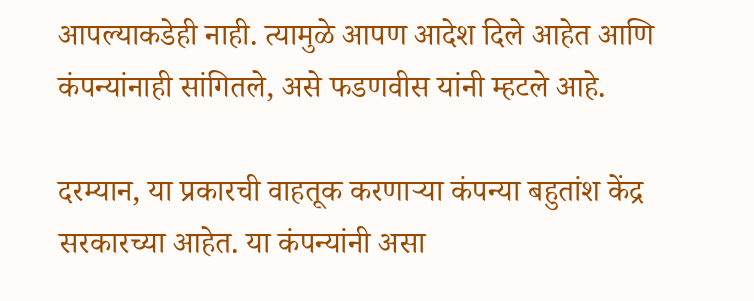आपल्याकडेही नाही. त्यामुळे आपण आदेश दिले आहेत आणि कंपन्यांनाही सांगितले, असे फडणवीस यांनी म्हटले आहे.

दरम्यान, या प्रकारची वाहतूक करणाऱ्या कंपन्या बहुतांश केंद्र सरकारच्या आहेत. या कंपन्यांनी असा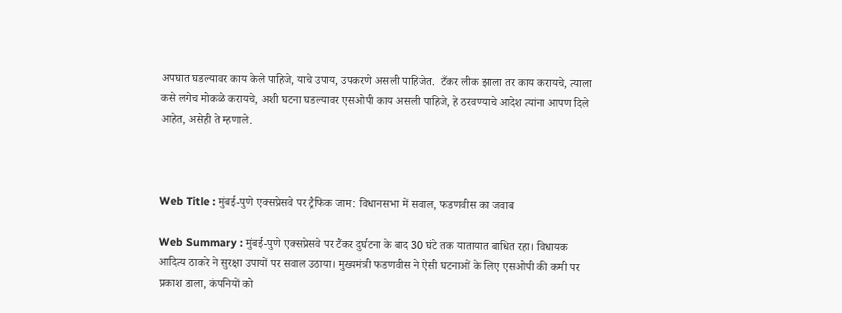अपघात घडल्यावर काय केले पाहिजे, याचे उपाय, उपकरणे असली पाहिजेत.  टँकर लीक झाला तर काय करायचे, त्याला कसे लगेच मोकळे करायचे, अशी घटना घडल्यावर एसओपी काय असली पाहिजे, हे ठरवण्याचे आदेश त्यांना आपण दिले आहेत, असेही ते म्हणाले.



Web Title : मुंबई-पुणे एक्सप्रेसवे पर ट्रैफिक जाम: विधानसभा में सवाल, फडणवीस का जवाब

Web Summary : मुंबई-पुणे एक्सप्रेसवे पर टैंकर दुर्घटना के बाद 30 घंटे तक यातायात बाधित रहा। विधायक आदित्य ठाकरे ने सुरक्षा उपायों पर सवाल उठाया। मुख्यमंत्री फडणवीस ने ऐसी घटनाओं के लिए एसओपी की कमी पर प्रकाश डाला, कंपनियों को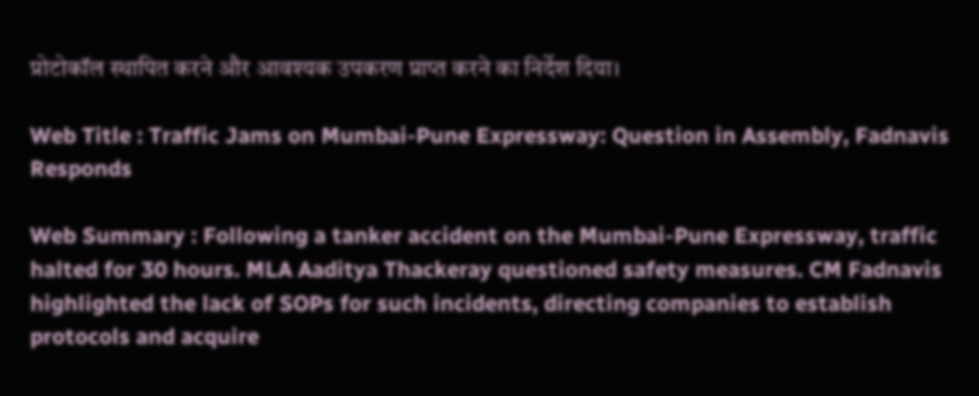प्रोटोकॉल स्थापित करने और आवश्यक उपकरण प्राप्त करने का निर्देश दिया।

Web Title : Traffic Jams on Mumbai-Pune Expressway: Question in Assembly, Fadnavis Responds

Web Summary : Following a tanker accident on the Mumbai-Pune Expressway, traffic halted for 30 hours. MLA Aaditya Thackeray questioned safety measures. CM Fadnavis highlighted the lack of SOPs for such incidents, directing companies to establish protocols and acquire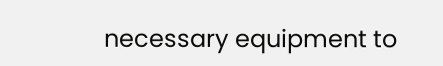necessary equipment to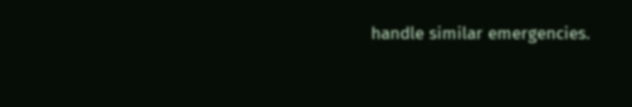handle similar emergencies.